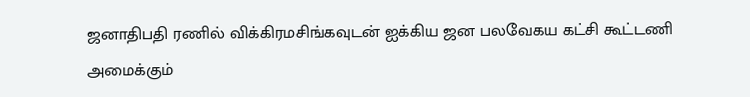ஜனாதிபதி ரணில் விக்கிரமசிங்கவுடன் ஐக்கிய ஜன பலவேகய கட்சி கூட்டணி அமைக்கும்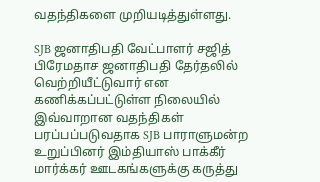வதந்திகளை முறியடித்துள்ளது.

SJB ஜனாதிபதி வேட்பாளர் சஜித் பிரேமதாச ஜனாதிபதி தேர்தலில் வெற்றியீட்டுவார் என கணிக்கப்பட்டுள்ள நிலையில் இவ்வாறான வதந்திகள் பரப்பப்படுவதாக SJB பாராளுமன்ற உறுப்பினர் இம்தியாஸ் பாக்கீர் மார்க்கர் ஊடகங்களுக்கு கருத்து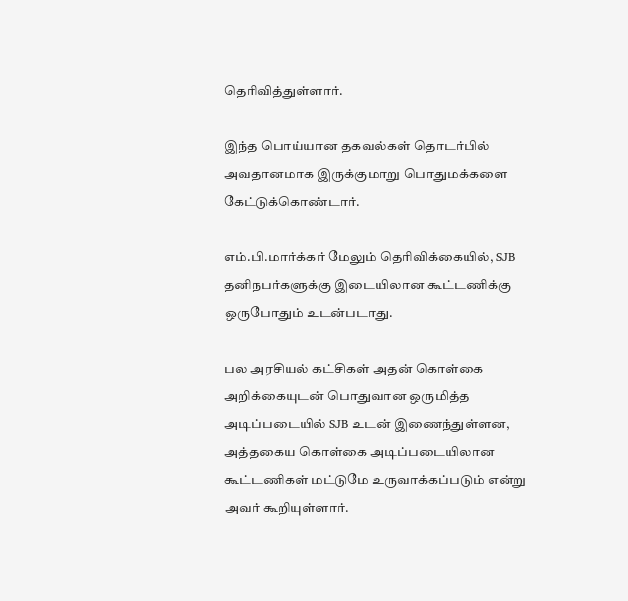தெரிவித்துள்ளார்.

இந்த பொய்யான தகவல்கள் தொடர்பில் அவதானமாக இருக்குமாறு பொதுமக்களை கேட்டுக்கொண்டார்.

எம்.பி.மார்க்கர் மேலும் தெரிவிக்கையில், SJB தனிநபர்களுக்கு இடையிலான கூட்டணிக்கு ஒருபோதும் உடன்படாது.

பல அரசியல் கட்சிகள் அதன் கொள்கை அறிக்கையுடன் பொதுவான ஒருமித்த அடிப்படையில் SJB உடன் இணைந்துள்ளன, அத்தகைய கொள்கை அடிப்படையிலான கூட்டணிகள் மட்டுமே உருவாக்கப்படும் என்று அவர் கூறியுள்ளார்.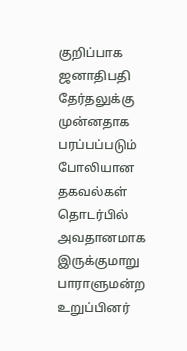குறிப்பாக ஜனாதிபதி தேர்தலுக்கு முன்னதாக பரப்பப்படும் போலியான தகவல்கள் தொடர்பில் அவதானமாக இருக்குமாறு பாராளுமன்ற உறுப்பினர்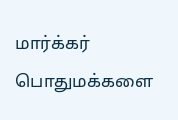மார்க்கர் பொதுமக்களை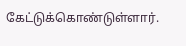கேட்டுக்கொண்டுள்ளார்.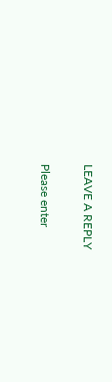LEAVE A REPLY

Please enter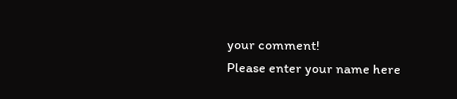your comment!
Please enter your name here